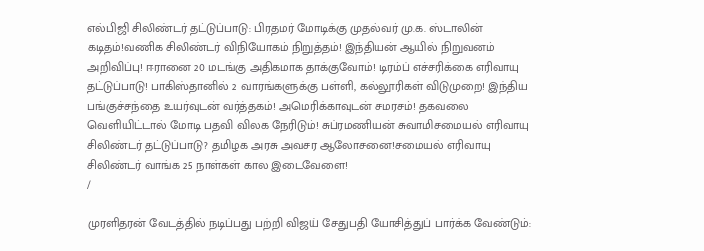எல்பிஜி சிலிண்டர் தட்டுப்பாடு: பிரதமர் மோடிக்கு முதல்வர் மு.க. ஸ்டாலின் கடிதம்!வணிக சிலிண்டர் விநியோகம் நிறுத்தம்! இந்தியன் ஆயில் நிறுவனம் அறிவிப்பு! ஈரானை 20 மடங்கு அதிகமாக தாக்குவோம்! டிரம்ப் எச்சரிக்கை எரிவாயு தட்டுப்பாடு! பாகிஸ்தானில் 2 வாரங்களுக்கு பள்ளி, கல்லூரிகள் விடுமுறை! இந்திய பங்குச்சந்தை உயர்வுடன் வர்த்தகம்! அமெரிக்காவுடன் சமரசம்! தகவலை வெளியிட்டால் மோடி பதவி விலக நேரிடும்! சுப்ரமணியன் சுவாமிசமையல் எரிவாயு சிலிண்டர் தட்டுப்பாடு? தமிழக அரசு அவசர ஆலோசனை!சமையல் எரிவாயு சிலிண்டர் வாங்க 25 நாள்கள் கால இடைவேளை!
/

முரளிதரன் வேடத்தில் நடிப்பது பற்றி விஜய் சேதுபதி யோசித்துப் பார்க்க வேண்டும்: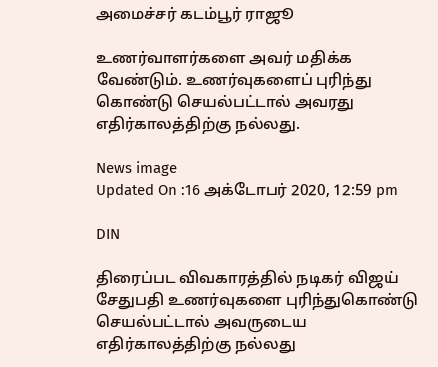அமைச்சர் கடம்பூர் ராஜூ

உணர்வாளர்களை அவர் மதிக்க வேண்டும். உணர்வுகளைப் புரிந்து கொண்டு செயல்பட்டால் அவரது எதிர்காலத்திற்கு நல்லது.

News image
Updated On :16 அக்டோபர் 2020, 12:59 pm

DIN

திரைப்பட விவகாரத்தில் நடிகர் விஜய் சேதுபதி உணர்வுகளை புரிந்துகொண்டு செயல்பட்டால் அவருடைய எதிர்காலத்திற்கு நல்லது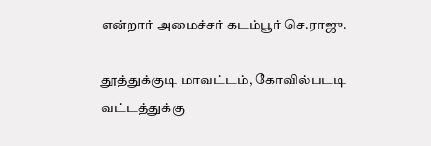என்றார் அமைச்சர் கடம்பூர் செ.ராஜு.

தூத்துக்குடி மாவட்டம், கோவில்படடி வட்டத்துக்கு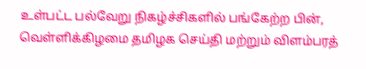உள்பட்ட பல்வேறு நிகழ்ச்சிகளில் பங்கேற்ற பின், வெள்ளிக்கிழமை தமிழக செய்தி மற்றும் விளம்பரத்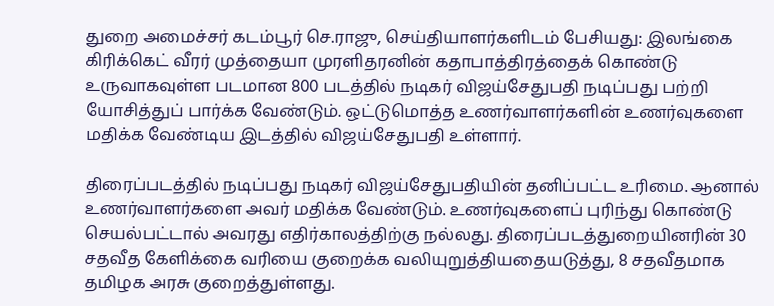துறை அமைச்சர் கடம்பூர் செ.ராஜு, செய்தியாளர்களிடம் பேசியது: இலங்கை கிரிக்கெட் வீரர் முத்தையா முரளிதரனின் கதாபாத்திரத்தைக் கொண்டு உருவாகவுள்ள படமான 800 படத்தில் நடிகர் விஜய்சேதுபதி நடிப்பது பற்றி யோசித்துப் பார்க்க வேண்டும். ஒட்டுமொத்த உணர்வாளர்களின் உணர்வுகளை மதிக்க வேண்டிய இடத்தில் விஜய்சேதுபதி உள்ளார்.

திரைப்படத்தில் நடிப்பது நடிகர் விஜய்சேதுபதியின் தனிப்பட்ட உரிமை. ஆனால் உணர்வாளர்களை அவர் மதிக்க வேண்டும். உணர்வுகளைப் புரிந்து கொண்டு செயல்பட்டால் அவரது எதிர்காலத்திற்கு நல்லது. திரைப்படத்துறையினரின் 30 சதவீத கேளிக்கை வரியை குறைக்க வலியுறுத்தியதையடுத்து, 8 சதவீதமாக தமிழக அரசு குறைத்துள்ளது.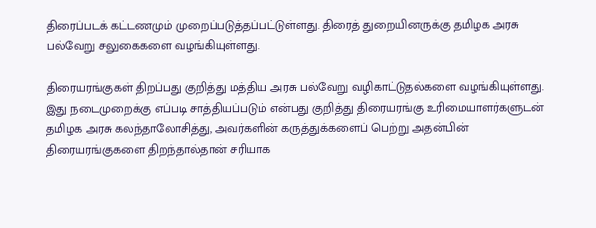திரைப்படக் கட்டணமும் முறைப்படுத்தப்பட்டுள்ளது. திரைத் துறையினருக்கு தமிழக அரசு பல்வேறு சலுகைகளை வழங்கியுள்ளது.

திரையரங்குகள் திறப்பது குறித்து மத்திய அரசு பல்வேறு வழிகாட்டுதல்களை வழங்கியுள்ளது. இது நடைமுறைக்கு எப்படி சாத்தியப்படும் என்பது குறித்து திரையரங்கு உரிமையாளர்களுடன் தமிழக அரசு கலந்தாலோசித்து, அவர்களின் கருத்துக்களைப் பெற்று அதன்பின் திரையரங்குகளை திறந்தால்தான் சரியாக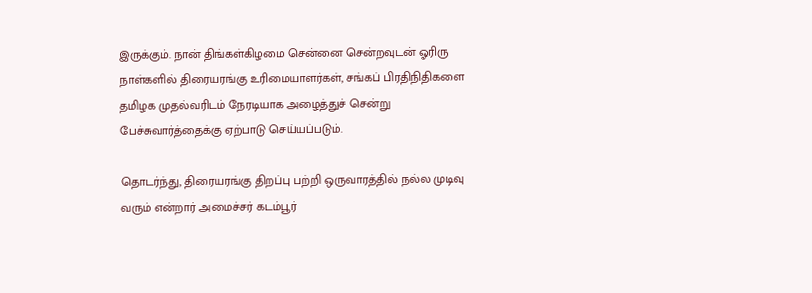இருக்கும். நான் திங்கள்கிழமை சென்னை சென்றவுடன் ஓரிரு நாள்களில் திரையரங்கு உரிமையாளர்கள், சங்கப் பிரதிநிதிகளை தமிழக முதல்வரிடம் நேரடியாக அழைத்துச் சென்று பேச்சுவார்த்தைக்கு ஏற்பாடு செய்யப்படும்.

தொடர்ந்து, திரையரங்கு திறப்பு பற்றி ஒருவாரத்தில் நல்ல முடிவு வரும் என்றார் அமைச்சர் கடம்பூர்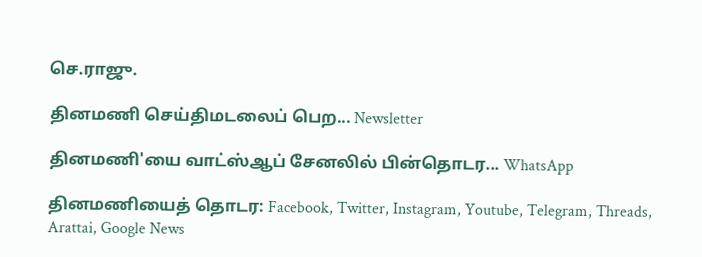செ.ராஜு.

தினமணி செய்திமடலைப் பெற... Newsletter

தினமணி'யை வாட்ஸ்ஆப் சேனலில் பின்தொடர... WhatsApp

தினமணியைத் தொடர: Facebook, Twitter, Instagram, Youtube, Telegram, Threads, Arattai, Google News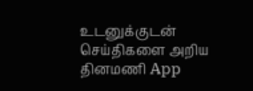உடனுக்குடன் செய்திகளை அறிய தினமணி App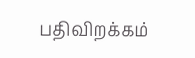பதிவிறக்கம்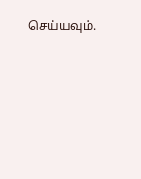செய்யவும்.